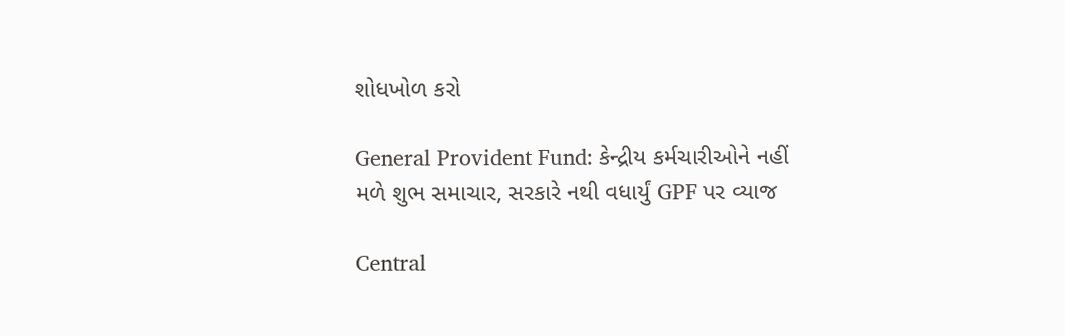શોધખોળ કરો

General Provident Fund: કેન્દ્રીય કર્મચારીઓને નહીં મળે શુભ સમાચાર, સરકારે નથી વધાર્યું GPF પર વ્યાજ

Central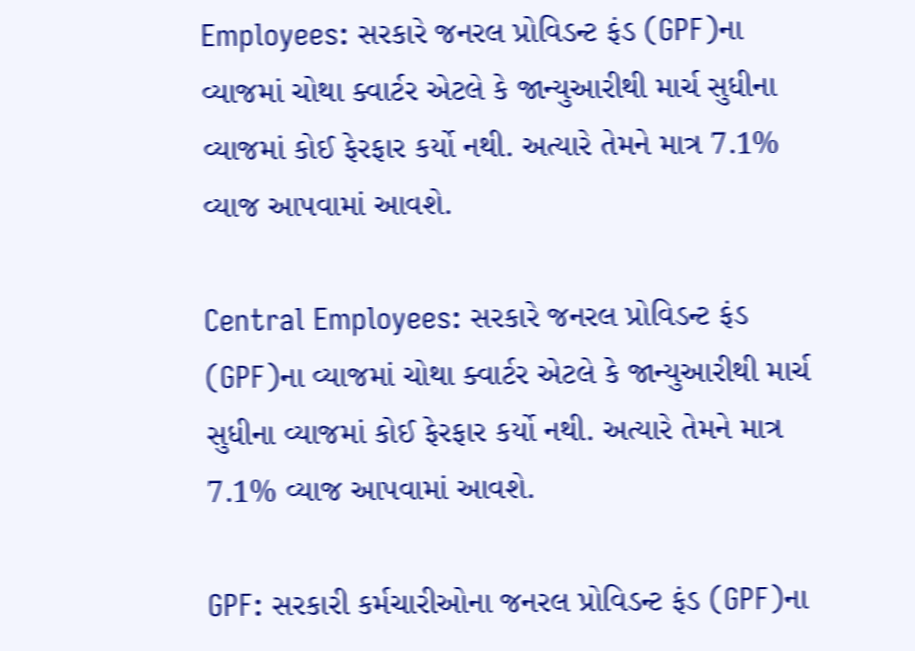Employees: સરકારે જનરલ પ્રોવિડન્ટ ફંડ (GPF)ના વ્યાજમાં ચોથા ક્વાર્ટર એટલે કે જાન્યુઆરીથી માર્ચ સુધીના વ્યાજમાં કોઈ ફેરફાર કર્યો નથી. અત્યારે તેમને માત્ર 7.1% વ્યાજ આપવામાં આવશે.

Central Employees: સરકારે જનરલ પ્રોવિડન્ટ ફંડ (GPF)ના વ્યાજમાં ચોથા ક્વાર્ટર એટલે કે જાન્યુઆરીથી માર્ચ સુધીના વ્યાજમાં કોઈ ફેરફાર કર્યો નથી. અત્યારે તેમને માત્ર 7.1% વ્યાજ આપવામાં આવશે.

GPF: સરકારી કર્મચારીઓના જનરલ પ્રોવિડન્ટ ફંડ (GPF)ના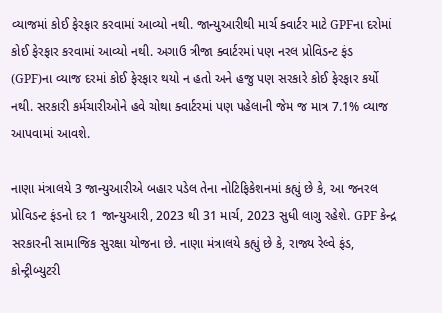વ્યાજમાં કોઈ ફેરફાર કરવામાં આવ્યો નથી. જાન્યુઆરીથી માર્ચ ક્વાર્ટર માટે GPFના દરોમાં કોઈ ફેરફાર કરવામાં આવ્યો નથી. અગાઉ ત્રીજા ક્વાર્ટરમાં પણ નરલ પ્રોવિડન્ટ ફંડ (GPF)ના વ્યાજ દરમાં કોઈ ફેરફાર થયો ન હતો અને હજુ પણ સરકારે કોઈ ફેરફાર કર્યો નથી. સરકારી કર્મચારીઓને હવે ચોથા ક્વાર્ટરમાં પણ પહેલાની જેમ જ માત્ર 7.1% વ્યાજ આપવામાં આવશે.

નાણા મંત્રાલયે 3 જાન્યુઆરીએ બહાર પડેલ તેના નોટિફિકેશનમાં કહ્યું છે કે, આ જનરલ પ્રોવિડન્ટ ફંડનો દર 1 જાન્યુઆરી, 2023 થી 31 માર્ચ, 2023 સુધી લાગુ રહેશે. GPF કેન્દ્ર સરકારની સામાજિક સુરક્ષા યોજના છે. નાણા મંત્રાલયે કહ્યું છે કે, રાજ્ય રેલ્વે ફંડ, કોન્ટ્રીબ્યુટરી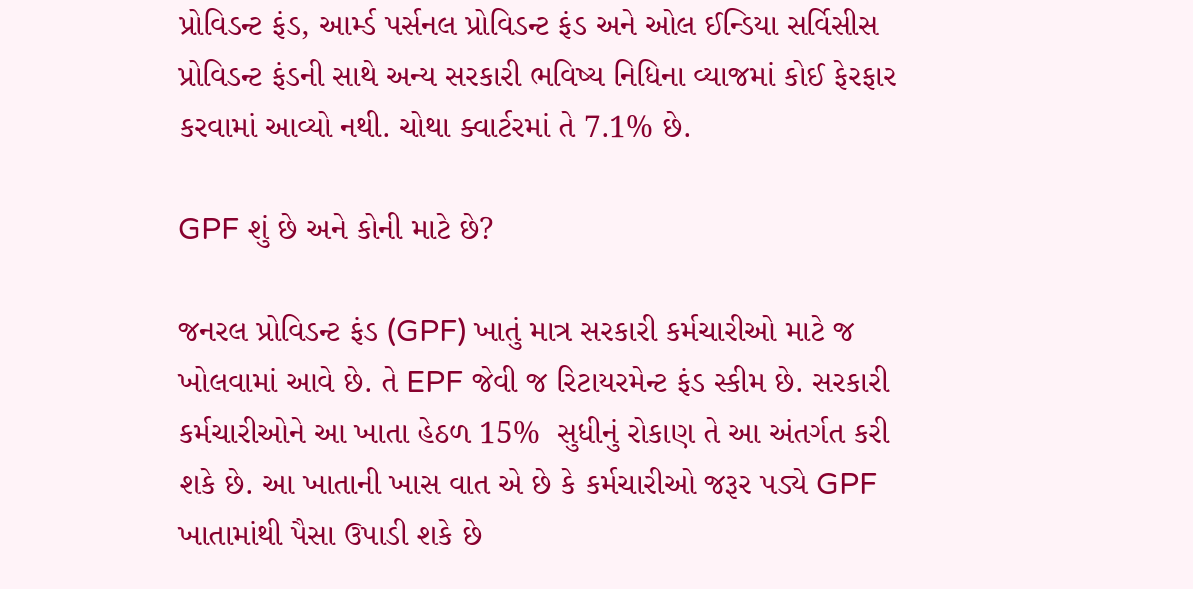પ્રોવિડન્ટ ફંડ, આર્મ્ડ પર્સનલ પ્રોવિડન્ટ ફંડ અને ઓલ ઈન્ડિયા સર્વિસીસ પ્રોવિડન્ટ ફંડની સાથે અન્ય સરકારી ભવિષ્ય નિધિના વ્યાજમાં કોઈ ફેરફાર કરવામાં આવ્યો નથી. ચોથા ક્વાર્ટરમાં તે 7.1% છે.

GPF શું છે અને કોની માટે છે?

જનરલ પ્રોવિડન્ટ ફંડ (GPF) ખાતું માત્ર સરકારી કર્મચારીઓ માટે જ ખોલવામાં આવે છે. તે EPF જેવી જ રિટાયરમેન્ટ ફંડ સ્કીમ છે. સરકારી કર્મચારીઓને આ ખાતા હેઠળ 15%  સુધીનું રોકાણ તે આ અંતર્ગત કરી શકે છે. આ ખાતાની ખાસ વાત એ છે કે કર્મચારીઓ જરૂર પડ્યે GPF ખાતામાંથી પૈસા ઉપાડી શકે છે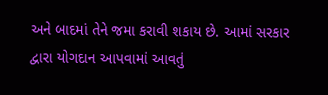અને બાદમાં તેને જમા કરાવી શકાય છે. આમાં સરકાર દ્વારા યોગદાન આપવામાં આવતું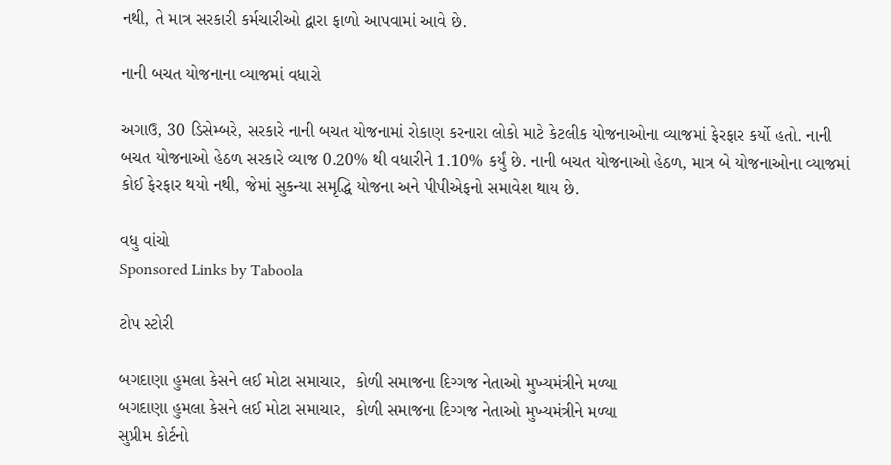નથી, તે માત્ર સરકારી કર્મચારીઓ દ્વારા ફાળો આપવામાં આવે છે.

નાની બચત યોજનાના વ્યાજમાં વધારો

અગાઉ, 30 ડિસેમ્બરે, સરકારે નાની બચત યોજનામાં રોકાણ કરનારા લોકો માટે કેટલીક યોજનાઓના વ્યાજમાં ફેરફાર કર્યો હતો. નાની બચત યોજનાઓ હેઠળ સરકારે વ્યાજ 0.20% થી વધારીને 1.10% કર્યું છે. નાની બચત યોજનાઓ હેઠળ, માત્ર બે યોજનાઓના વ્યાજમાં કોઈ ફેરફાર થયો નથી, જેમાં સુકન્યા સમૃદ્ધિ યોજના અને પીપીએફનો સમાવેશ થાય છે.

વધુ વાંચો
Sponsored Links by Taboola

ટોપ સ્ટોરી

બગદાણા હુમલા કેસને લઈ મોટા સમાચાર,  કોળી સમાજના દિગ્ગજ નેતાઓ મુખ્યમંત્રીને મળ્યા
બગદાણા હુમલા કેસને લઈ મોટા સમાચાર,  કોળી સમાજના દિગ્ગજ નેતાઓ મુખ્યમંત્રીને મળ્યા
સુપ્રીમ કોર્ટનો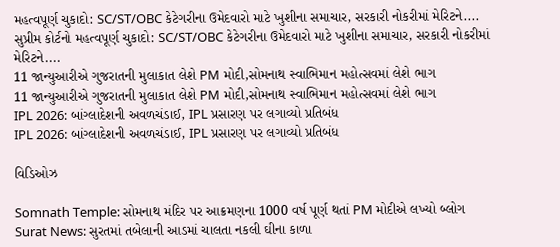મહત્વપૂર્ણ ચુકાદો: SC/ST/OBC કેટેગરીના ઉમેદવારો માટે ખુશીના સમાચાર, સરકારી નોકરીમાં મેરિટને....
સુપ્રીમ કોર્ટનો મહત્વપૂર્ણ ચુકાદો: SC/ST/OBC કેટેગરીના ઉમેદવારો માટે ખુશીના સમાચાર, સરકારી નોકરીમાં મેરિટને....
11 જાન્યુઆરીએ ગુજરાતની મુલાકાત લેશે PM મોદી,સોમનાથ સ્વાભિમાન મહોત્સવમાં લેશે ભાગ
11 જાન્યુઆરીએ ગુજરાતની મુલાકાત લેશે PM મોદી,સોમનાથ સ્વાભિમાન મહોત્સવમાં લેશે ભાગ
IPL 2026: બાંગ્લાદેશની અવળચંડાઈ, IPL પ્રસારણ પર લગાવ્યો પ્રતિબંધ
IPL 2026: બાંગ્લાદેશની અવળચંડાઈ, IPL પ્રસારણ પર લગાવ્યો પ્રતિબંધ

વિડિઓઝ

Somnath Temple: સોમનાથ મંદિર પર આક્રમણના 1000 વર્ષ પૂર્ણ થતાં PM મોદીએ લખ્યો બ્લોગ
Surat News: સુરતમાં તબેલાની આડમાં ચાલતા નકલી ઘીના કાળા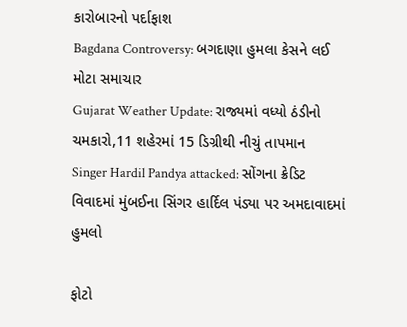કારોબારનો પર્દાફાશ
Bagdana Controversy: બગદાણા હુમલા કેસને લઈ મોટા સમાચાર
Gujarat Weather Update: રાજ્યમાં વધ્યો ઠંડીનો ચમકારો,11 શહેરમાં 15 ડિગ્રીથી નીચું તાપમાન
Singer Hardil Pandya attacked: સોંગના ક્રેડિટ વિવાદમાં મુંબઈના સિંગર હાર્દિલ પંડ્યા પર અમદાવાદમાં હુમલો

ફોટો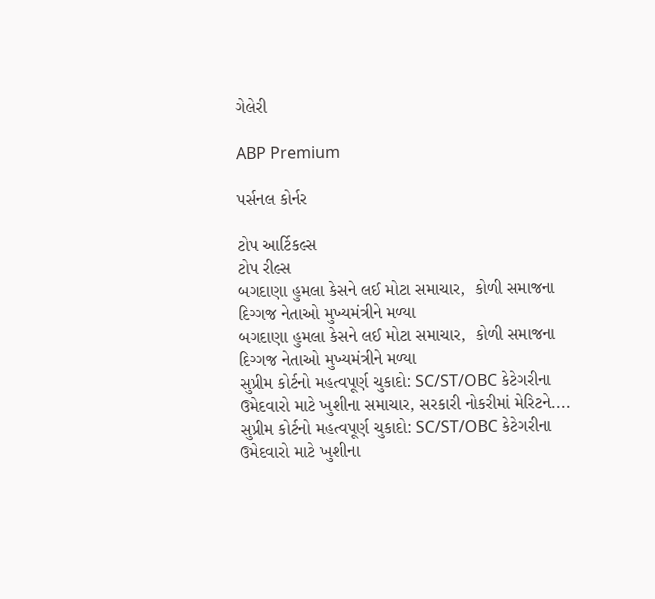ગેલેરી

ABP Premium

પર્સનલ કોર્નર

ટોપ આર્ટિકલ્સ
ટોપ રીલ્સ
બગદાણા હુમલા કેસને લઈ મોટા સમાચાર,  કોળી સમાજના દિગ્ગજ નેતાઓ મુખ્યમંત્રીને મળ્યા
બગદાણા હુમલા કેસને લઈ મોટા સમાચાર,  કોળી સમાજના દિગ્ગજ નેતાઓ મુખ્યમંત્રીને મળ્યા
સુપ્રીમ કોર્ટનો મહત્વપૂર્ણ ચુકાદો: SC/ST/OBC કેટેગરીના ઉમેદવારો માટે ખુશીના સમાચાર, સરકારી નોકરીમાં મેરિટને....
સુપ્રીમ કોર્ટનો મહત્વપૂર્ણ ચુકાદો: SC/ST/OBC કેટેગરીના ઉમેદવારો માટે ખુશીના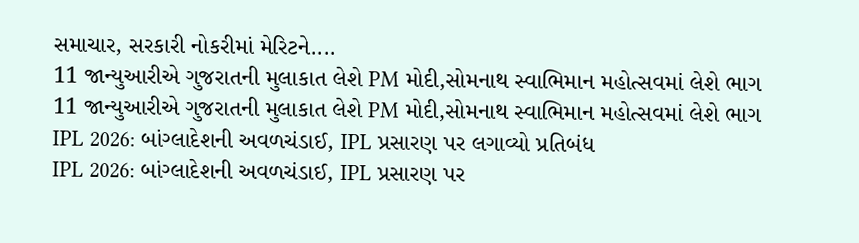સમાચાર, સરકારી નોકરીમાં મેરિટને....
11 જાન્યુઆરીએ ગુજરાતની મુલાકાત લેશે PM મોદી,સોમનાથ સ્વાભિમાન મહોત્સવમાં લેશે ભાગ
11 જાન્યુઆરીએ ગુજરાતની મુલાકાત લેશે PM મોદી,સોમનાથ સ્વાભિમાન મહોત્સવમાં લેશે ભાગ
IPL 2026: બાંગ્લાદેશની અવળચંડાઈ, IPL પ્રસારણ પર લગાવ્યો પ્રતિબંધ
IPL 2026: બાંગ્લાદેશની અવળચંડાઈ, IPL પ્રસારણ પર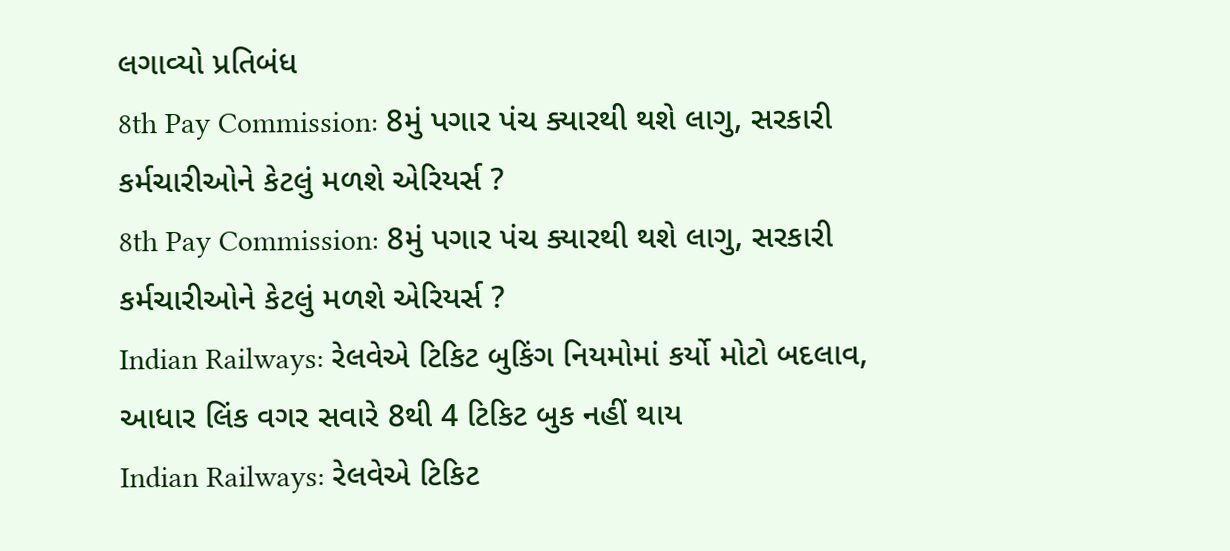લગાવ્યો પ્રતિબંધ
8th Pay Commission: 8મું પગાર પંચ ક્યારથી થશે લાગુ, સરકારી કર્મચારીઓને કેટલું મળશે એરિયર્સ ?
8th Pay Commission: 8મું પગાર પંચ ક્યારથી થશે લાગુ, સરકારી કર્મચારીઓને કેટલું મળશે એરિયર્સ ?
Indian Railways: રેલવેએ ટિકિટ બુકિંગ નિયમોમાં કર્યો મોટો બદલાવ, આધાર લિંક વગર સવારે 8થી 4 ટિકિટ બુક નહીં થાય
Indian Railways: રેલવેએ ટિકિટ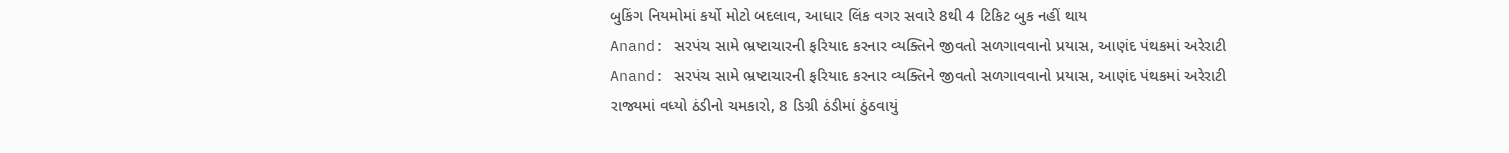બુકિંગ નિયમોમાં કર્યો મોટો બદલાવ, આધાર લિંક વગર સવારે 8થી 4 ટિકિટ બુક નહીં થાય
Anand: સરપંચ સામે ભ્રષ્ટાચારની ફરિયાદ કરનાર વ્યક્તિને જીવતો સળગાવવાનો પ્રયાસ, આણંદ પંથકમાં અરેરાટી
Anand: સરપંચ સામે ભ્રષ્ટાચારની ફરિયાદ કરનાર વ્યક્તિને જીવતો સળગાવવાનો પ્રયાસ, આણંદ પંથકમાં અરેરાટી
રાજ્યમાં વધ્યો ઠંડીનો ચમકારો, 8 ડિગ્રી ઠંડીમાં ઠુંઠવાયું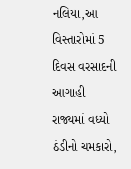નલિયા,આ વિસ્તારોમાં 5 દિવસ વરસાદની આગાહી
રાજ્યમાં વધ્યો ઠંડીનો ચમકારો,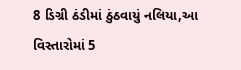8 ડિગ્રી ઠંડીમાં ઠુંઠવાયું નલિયા,આ વિસ્તારોમાં 5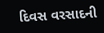દિવસ વરસાદની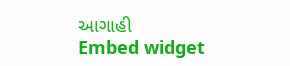આગાહી
Embed widget